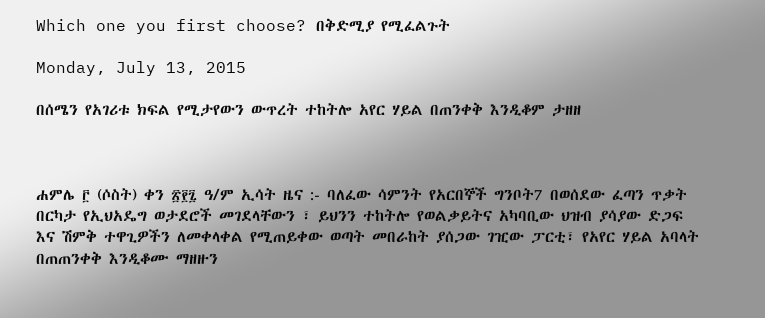Which one you first choose? በቅድሚያ የሚፈልጉት

Monday, July 13, 2015

በሰሜን የአገሪቱ ክፍል የሚታየውን ውጥረት ተከትሎ አየር ሃይል በጠንቀቅ እንዲቆም ታዘዘ



ሐምሌ ፫ (ሶስት) ቀን ፳፻፯ ዓ/ም ኢሳት ዜና :- ባለፈው ሳምንት የአርበኞች ግንቦት7 በወሰደው ፈጣን ጥቃት በርካታ የኢህአዴግ ወታደሮች መገደላቸውን ፣ ይህንን ተከትሎ የወልቃይትና አካባቢው ህዝብ ያሳያው ድጋፍ እና ሽምቅ ተዋጊዎችን ለመቀላቀል የሚጠይቀው ወጣት መበራከት ያሰጋው ገዢው ፓርቲ፣ የአየር ሃይል አባላት በጠጠንቀቅ እንዲቆሙ ማዘዙን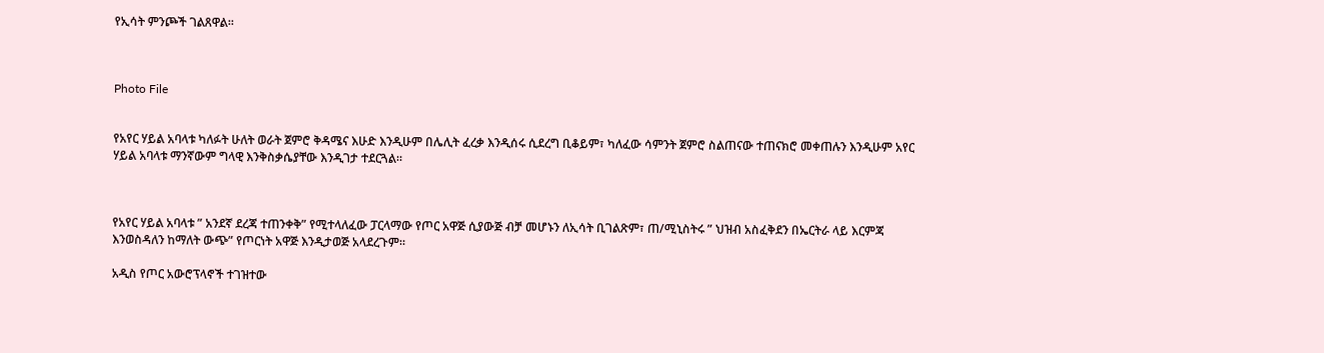የኢሳት ምንጮች ገልጸዋል።



Photo File


የአየር ሃይል አባላቱ ካለፉት ሁለት ወራት ጀምሮ ቅዳሜና እሁድ እንዲሁም በሌሊት ፈረቃ እንዲሰሩ ሲደረግ ቢቆይም፣ ካለፈው ሳምንት ጀምሮ ስልጠናው ተጠናክሮ መቀጠሉን እንዲሁም አየር ሃይል አባላቱ ማንኛውም ግላዊ እንቅስቃሴያቸው እንዲገታ ተደርጓል።



የአየር ሃይል አባላቱ ” አንደኛ ደረጃ ተጠንቀቅ” የሚተላለፈው ፓርላማው የጦር አዋጅ ሲያውጅ ብቻ መሆኑን ለኢሳት ቢገልጽም፣ ጠ/ሚኒስትሩ ” ህዝብ አስፈቅደን በኤርትራ ላይ እርምጃ እንወስዳለን ከማለት ውጭ” የጦርነት አዋጅ እንዲታወጅ አላደረጉም።

አዲስ የጦር አውሮፕላኖች ተገዝተው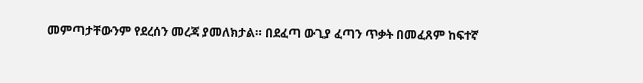መምጣታቸውንም የደረሰን መረጃ ያመለክታል። በደፈጣ ውጊያ ፈጣን ጥቃት በመፈጸም ከፍተኛ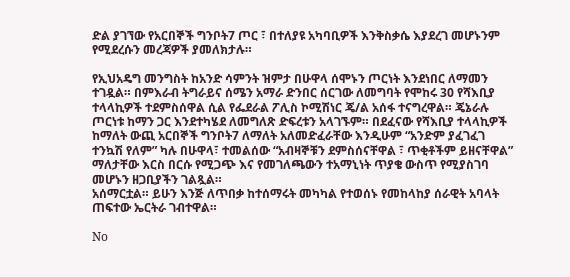ድል ያገኘው የአርበኞች ግንቦት7 ጦር ፣ በተለያዩ አካባቢዎች እንቅስቃሴ እያደረገ መሆኑንም የሚደረሱን መረጃዎች ያመለክታሉ።

የኢህአዴግ መንግስት ከአንድ ሳምንት ዝምታ በሁዋላ ሰሞኑን ጦርነት እንደነበር ለማመን ተገዷል። በምእራብ ትግራይና ሰሜን አማራ ድንበር ሰርገው ለመግባት የሞከሩ 30 የሻእቢያ ተላላኪዎች ተደምስሰዋል ሲል የፌደራል ፖሊስ ኮሚሽነር ጄ/ል አሰፋ ተናግረዋል። ጄኔራሉ ጦርነቱ ከማን ጋር እንደተካሄደ ለመግለጽ ድፍረቱን አላገኙም። በደፈናው የሻእቢያ ተላላኪዎች ከማለት ውጪ አርበኞች ግንቦት7 ለማለት አለመድፈራቸው እንዲሁም “አንድም ያፈገፈገ ተንኳሽ የለም” ካሉ በሁዋላ፣ ተመልሰው “አብዛኞቹን ደምስሰናቸዋል ፣ ጥቂቶችም ይዘናቸዋል” ማለታቸው እርስ በርሱ የሚጋጭ እና የመገለጫውን ተአማኒነት ጥያቄ ውስጥ የሚያስገባ መሆኑን ዘጋቢያችን ገልጿል።
አሰማርቷል። ይሁን እንጅ ለጥበቃ ከተሰማሩት መካካል የተወሰኑ የመከላከያ ሰራዊት አባላት ጠፍተው ኤርትራ ገብተዋል።

No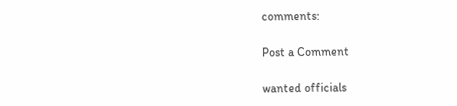comments:

Post a Comment

wanted officials